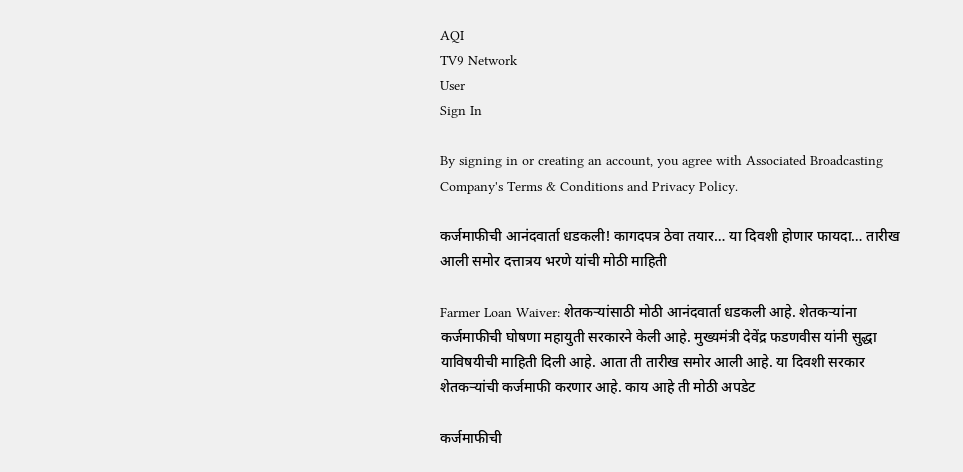AQI
TV9 Network
User
Sign In

By signing in or creating an account, you agree with Associated Broadcasting Company's Terms & Conditions and Privacy Policy.

कर्जमाफीची आनंदवार्ता धडकली! कागदपत्र ठेवा तयार… या दिवशी होणार फायदा… तारीख आली समोर दत्तात्रय भरणे यांची मोठी माहिती

Farmer Loan Waiver: शेतकऱ्यांसाठी मोठी आनंदवार्ता धडकली आहे. शेतकऱ्यांना कर्जमाफीची घोषणा महायुती सरकारने केली आहे. मुख्यमंत्री देवेंद्र फडणवीस यांनी सुद्धा याविषयीची माहिती दिली आहे. आता ती तारीख समोर आली आहे. या दिवशी सरकार शेतकऱ्यांची कर्जमाफी करणार आहे. काय आहे ती मोठी अपडेट

कर्जमाफीची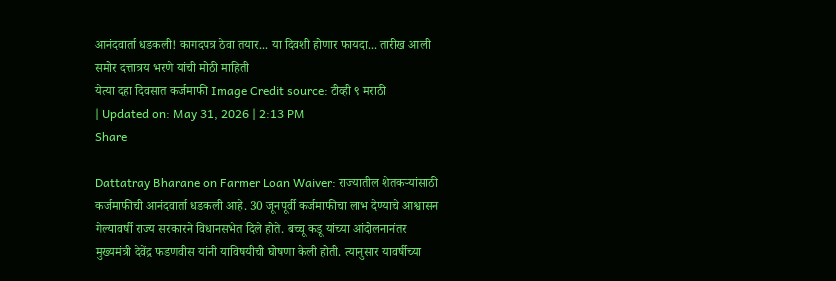आनंदवार्ता धडकली! कागदपत्र ठेवा तयार... या दिवशी होणार फायदा... तारीख आली समोर दत्तात्रय भरणे यांची मोठी माहिती
येत्या दहा दिवसात कर्जमाफी Image Credit source: टीव्ही ९ मराठी
| Updated on: May 31, 2026 | 2:13 PM
Share

Dattatray Bharane on Farmer Loan Waiver: राज्यातील शेतकऱ्यांसाठी कर्जमाफीची आनंदवार्ता धडकली आहे. 30 जूनपूर्वी कर्जमाफीचा लाभ देण्याचे आश्वासन गेल्यावर्षी राज्य सरकारने विधानसभेत दिले होते. बच्चू कडू यांच्या आंदोलनानंतर मुख्यमंत्री देवेंद्र फडणवीस यांनी याविषयीची घोषणा केली होती. त्यानुसार यावर्षीच्या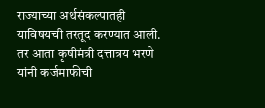राज्याच्या अर्थसंकल्पातही याविषयची तरतूद करण्यात आली. तर आता कृषीमंत्री दत्तात्रय भरणे यांनी कर्जमाफीची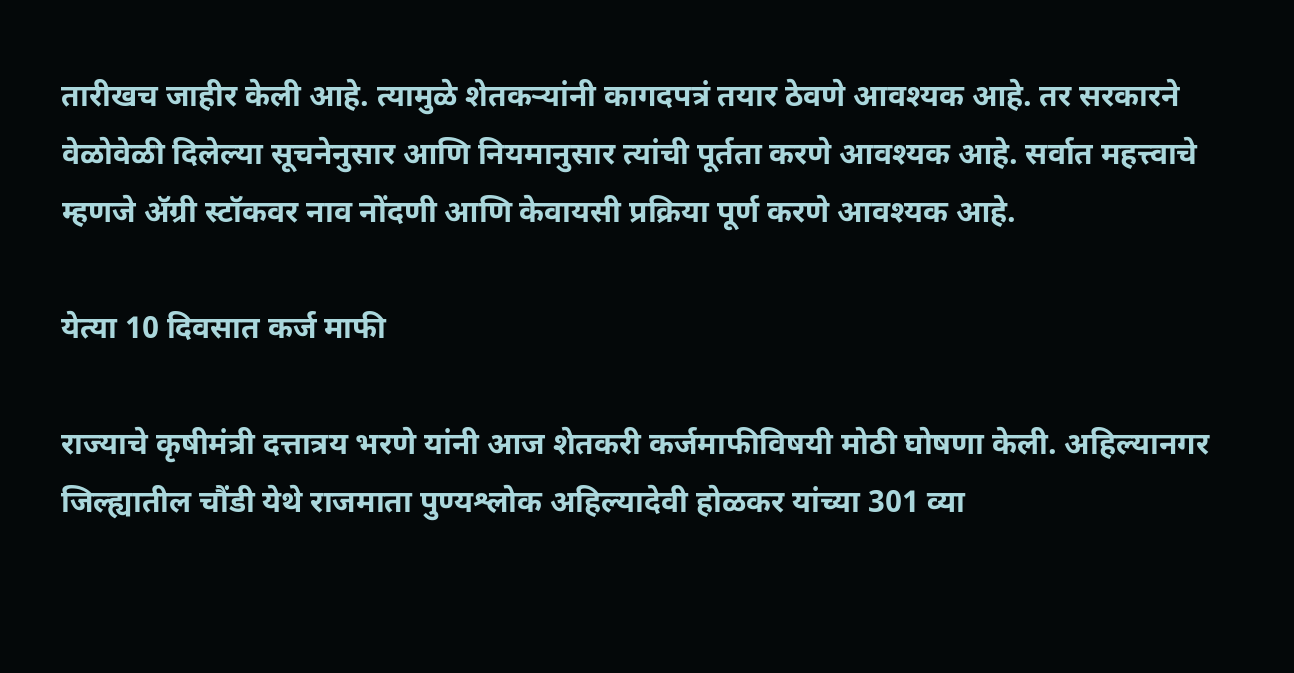तारीखच जाहीर केली आहे. त्यामुळे शेतकऱ्यांनी कागदपत्रं तयार ठेवणे आवश्यक आहे. तर सरकारने वेळोवेळी दिलेल्या सूचनेनुसार आणि नियमानुसार त्यांची पूर्तता करणे आवश्यक आहे. सर्वात महत्त्वाचे म्हणजे ॲग्री स्टॉकवर नाव नोंदणी आणि केवायसी प्रक्रिया पूर्ण करणे आवश्यक आहे.

येत्या 10 दिवसात कर्ज माफी

राज्याचे कृषीमंत्री दत्तात्रय भरणे यांनी आज शेतकरी कर्जमाफीविषयी मोठी घोषणा केली. अहिल्यानगर जिल्ह्यातील चौंडी येथे राजमाता पुण्यश्लोक अहिल्यादेवी होळकर यांच्या 301 व्या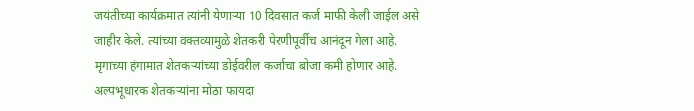जयंतीच्या कार्यक्रमात त्यांनी येणाऱ्या 10 दिवसात कर्ज माफी केली जाईल असे जाहीर केले. त्यांच्या वक्तव्यामुळे शेतकरी पेरणीपूर्वीच आनंदून गेला आहे. मृगाच्या हंगामात शेतकऱ्यांच्या डोईवरील कर्जाचा बोजा कमी होणार आहे. अल्पभूधारक शेतकऱ्यांना मोठा फायदा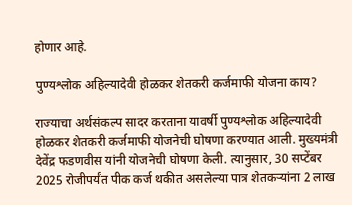होणार आहे.

पुण्यश्लोक अहिल्यादेवी होळकर शेतकरी कर्जमाफी योजना काय?

राज्याचा अर्थसंकल्प सादर करताना यावर्षी पुण्यश्लोक अहिल्यादेवी होळकर शेतकरी कर्जमाफी योजनेची घोषणा करण्यात आली. मुख्यमंत्री देवेंद्र फडणवीस यांनी योजनेची घोषणा केली. त्यानुसार, 30 सप्टेंबर 2025 रोजीपर्यंत पीक कर्ज थकीत असलेल्या पात्र शेतकर्‍यांना 2 लाख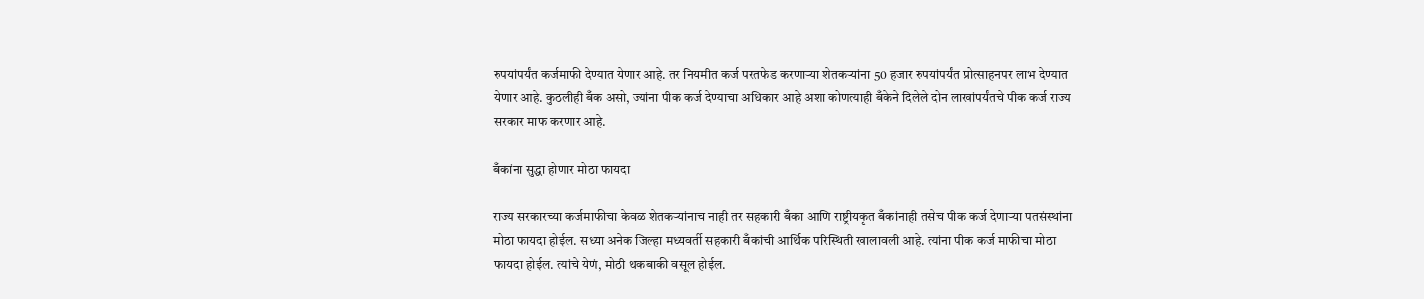रुपयांपर्यंत कर्जमाफी देण्यात येणार आहे. तर नियमीत कर्ज परतफेड करणाऱ्या शेतकऱ्यांना 50 हजार रुपयांपर्यंत प्रोत्साहनपर लाभ देण्यात येणार आहे. कुठलीही बँक असो, ज्यांना पीक कर्ज देण्याचा अधिकार आहे अशा कोणत्याही बँकेने दिलेले दोन लाखांपर्यंतचे पीक कर्ज राज्य सरकार माफ करणार आहे.

बँकांना सुद्धा होणार मोठा फायदा

राज्य सरकारच्या कर्जमाफीचा केवळ शेतकर्‍यांनाच नाही तर सहकारी बँका आणि राष्ट्रीयकृत बँकांनाही तसेच पीक कर्ज देणाऱ्या पतसंस्थांना मोठा फायदा होईल. सध्या अनेक जिल्हा मध्यवर्ती सहकारी बँकांची आर्थिक परिस्थिती खालावली आहे. त्यांना पीक कर्ज माफीचा मोठा फायदा होईल. त्यांचे येणं, मोठी थकबाकी वसूल होईल.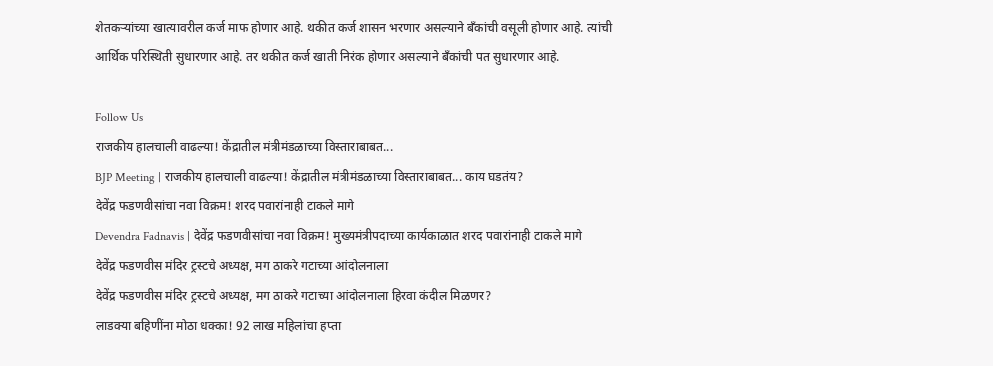शेतकर्‍यांच्या खात्यावरील कर्ज माफ होणार आहे. थकीत कर्ज शासन भरणार असल्याने बँकांची वसूली होणार आहे. त्यांची आर्थिक परिस्थिती सुधारणार आहे. तर थकीत कर्ज खाती निरंक होणार असल्याने बँकांची पत सुधारणार आहे.

Follow Us
राजकीय हालचाली वाढल्या! केंद्रातील मंत्रीमंडळाच्या विस्ताराबाबत...
BJP Meeting | राजकीय हालचाली वाढल्या! केंद्रातील मंत्रीमंडळाच्या विस्ताराबाबत... काय घडतंय?
देवेंद्र फडणवीसांचा नवा विक्रम! शरद पवारांनाही टाकले मागे
Devendra Fadnavis | देवेंद्र फडणवीसांचा नवा विक्रम! मुख्यमंत्रीपदाच्या कार्यकाळात शरद पवारांनाही टाकले मागे
देवेंद्र फडणवीस मंदिर ट्रस्टचे अध्यक्ष, मग ठाकरे गटाच्या आंदोलनाला
देवेंद्र फडणवीस मंदिर ट्रस्टचे अध्यक्ष, मग ठाकरे गटाच्या आंदोलनाला हिरवा कंदील मिळणर?
लाडक्या बहिणींना मोठा धक्का! 92 लाख महिलांचा हप्ता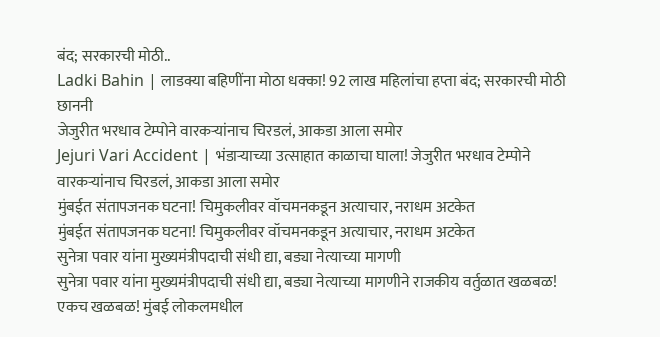बंद; सरकारची मोठी..
Ladki Bahin | लाडक्या बहिणींना मोठा धक्का! 92 लाख महिलांचा हप्ता बंद; सरकारची मोठी छाननी
जेजुरीत भरधाव टेम्पोने वारकऱ्यांनाच चिरडलं, आकडा आला समोर
Jejuri Vari Accident | भंडाऱ्याच्या उत्साहात काळाचा घाला! जेजुरीत भरधाव टेम्पोने वारकऱ्यांनाच चिरडलं, आकडा आला समोर
मुंबईत संतापजनक घटना! चिमुकलीवर वॉचमनकडून अत्याचार, नराधम अटकेत
मुंबईत संतापजनक घटना! चिमुकलीवर वॉचमनकडून अत्याचार, नराधम अटकेत
सुनेत्रा पवार यांना मुख्यमंत्रीपदाची संधी द्या, बड्या नेत्याच्या मागणी
सुनेत्रा पवार यांना मुख्यमंत्रीपदाची संधी द्या, बड्या नेत्याच्या मागणीने राजकीय वर्तुळात खळबळ!
एकच खळबळ! मुंबई लोकलमधील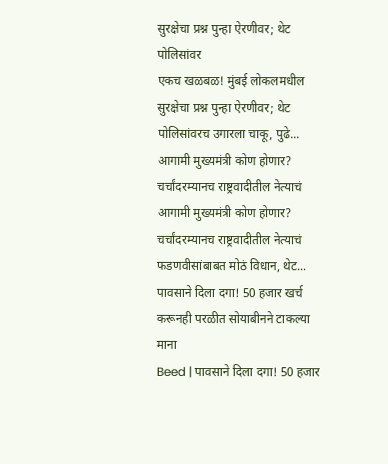सुरक्षेचा प्रश्न पुन्हा ऐरणीवर; थेट पोलिसांवर
एकच खळबळ! मुंबई लोकलमधील सुरक्षेचा प्रश्न पुन्हा ऐरणीवर; थेट पोलिसांवरच उगारला चाकू, पुढे...
आगामी मुख्यमंत्री कोण होणार? चर्चांदरम्यानच राष्ट्रवादीतील नेत्याचं
आगामी मुख्यमंत्री कोण होणार? चर्चांदरम्यानच राष्ट्रवादीतील नेत्याचं फडणवीसांबाबत मोठं विधान, थेट...
पावसाने दिला दगा! 50 हजार खर्च करूनही परळीत सोयाबीनने टाकल्या माना
Beed | पावसाने दिला दगा! 50 हजार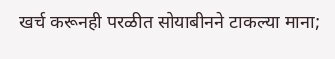खर्च करूनही परळीत सोयाबीनने टाकल्या माना;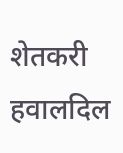शेतकरी हवालदिल